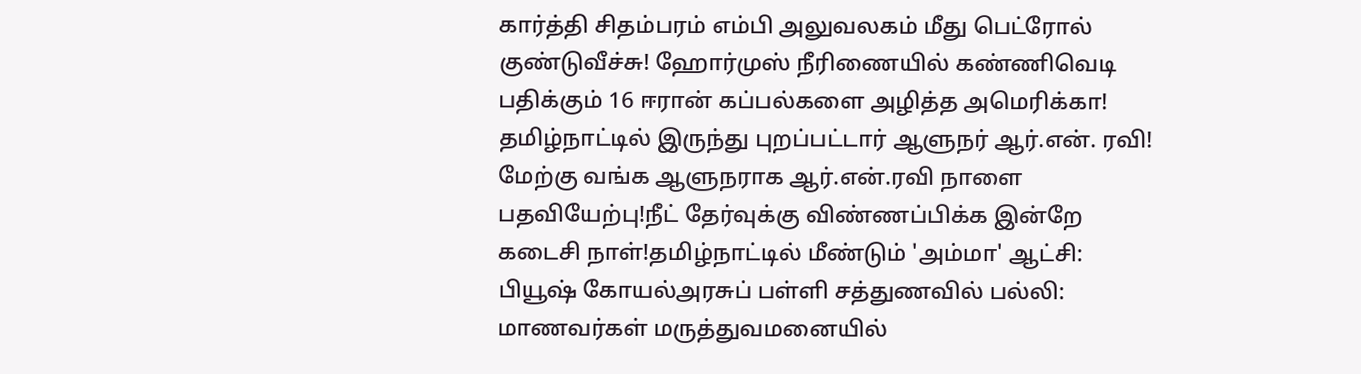கார்த்தி சிதம்பரம் எம்பி அலுவலகம் மீது பெட்ரோல் குண்டுவீச்சு! ஹோர்முஸ் நீரிணையில் கண்ணிவெடி பதிக்கும் 16 ஈரான் கப்பல்களை அழித்த அமெரிக்கா! தமிழ்நாட்டில் இருந்து புறப்பட்டார் ஆளுநர் ஆர்.என். ரவி! மேற்கு வங்க ஆளுநராக ஆர்.என்.ரவி நாளை பதவியேற்பு!நீட் தேர்வுக்கு விண்ணப்பிக்க இன்றே கடைசி நாள்!தமிழ்நாட்டில் மீண்டும் 'அம்மா' ஆட்சி: பியூஷ் கோயல்அரசுப் பள்ளி சத்துணவில் பல்லி: மாணவர்கள் மருத்துவமனையில்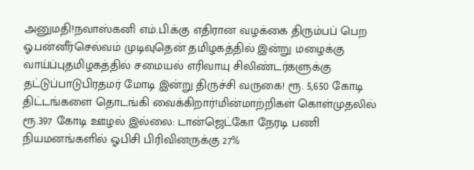அனுமதி!நவாஸ்கனி எம்.பி.க்கு எதிரான வழக்கை திரும்பப் பெற ஓ.பன்னீர்செல்வம் முடிவுதென் தமிழகத்தில் இன்று மழைக்கு வாய்ப்புதமிழகத்தில் சமையல் எரிவாயு சிலிண்டர்களுக்கு தட்டுப்பாடுபிரதமர் மோடி இன்று திருச்சி வருகை! ரூ. 5,650 கோடி திட்டங்களை தொடங்கி வைக்கிறார்!மின்மாற்றிகள் கொள்முதலில் ரூ.397 கோடி ஊழல் இல்லை: டான்ஜெட்கோ நேரடி பணி நியமனங்களில் ஓபிசி பிரிவினருக்கு 27%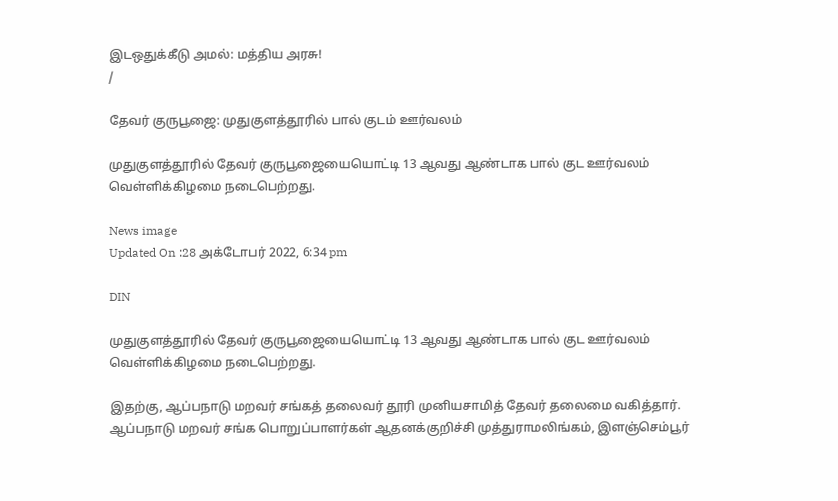இடஒதுக்கீடு அமல்: மத்திய அரசு!
/

தேவர் குருபூஜை: முதுகுளத்தூரில் பால் குடம் ஊர்வலம்

முதுகுளத்தூரில் தேவர் குருபூஜையையொட்டி 13 ஆவது ஆண்டாக பால் குட ஊர்வலம் வெள்ளிக்கிழமை நடைபெற்றது.

News image
Updated On :28 அக்டோபர் 2022, 6:34 pm

DIN

முதுகுளத்தூரில் தேவர் குருபூஜையையொட்டி 13 ஆவது ஆண்டாக பால் குட ஊர்வலம் வெள்ளிக்கிழமை நடைபெற்றது.

இதற்கு, ஆப்பநாடு மறவர் சங்கத் தலைவர் தூரி முனியசாமித் தேவர் தலைமை வகித்தார். ஆப்பநாடு மறவர் சங்க பொறுப்பாளர்கள் ஆதனக்குறிச்சி முத்துராமலிங்கம், இளஞ்செம்பூர்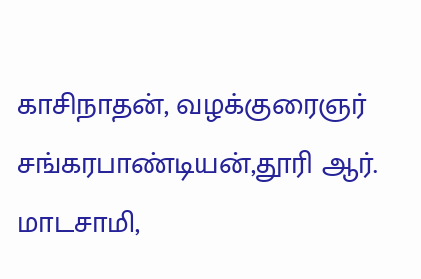காசிநாதன், வழக்குரைஞர் சங்கரபாண்டியன்,தூரி ஆர். மாடசாமி,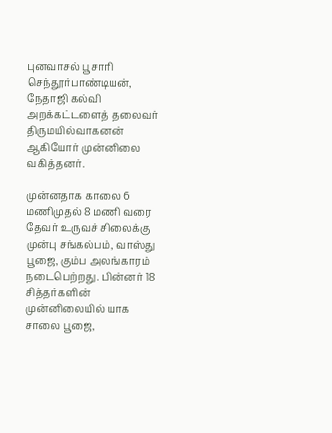புனவாசல் பூசாரி செந்தூர்பாண்டியன், நேதாஜி கல்வி அறக்கட்டளைத் தலைவர் திருமயில்வாகனன் ஆகியோர் முன்னிலை வகித்தனர்.

முன்னதாக காலை 6 மணிமுதல் 8 மணி வரை தேவர் உருவச் சிலைக்கு முன்பு சங்கல்பம், வாஸ்து பூஜை, கும்ப அலங்காரம் நடைபெற்றது. பின்னர் 18 சித்தர்களின் முன்னிலையில் யாக சாலை பூஜை,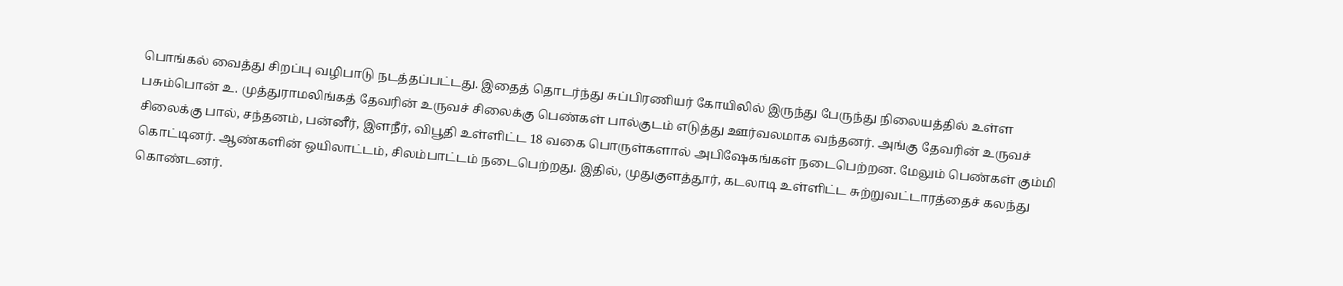பொங்கல் வைத்து சிறப்பு வழிபாடு நடத்தப்பட்டது. இதைத் தொடர்ந்து சுப்பிரணியர் கோயிலில் இருந்து பேருந்து நிலையத்தில் உள்ள பசும்பொன் உ. முத்துராமலிங்கத் தேவரின் உருவச் சிலைக்கு பெண்கள் பால்குடம் எடுத்து ஊர்வலமாக வந்தனர். அங்கு தேவரின் உருவச் சிலைக்கு பால், சந்தனம், பன்னீர், இளநீர், விபூதி உள்ளிட்ட 18 வகை பொருள்களால் அபிஷேகங்கள் நடைபெற்றன. மேலும் பெண்கள் கும்மி கொட்டினர். ஆண்களின் ஒயிலாட்டம், சிலம்பாட்டம் நடைபெற்றது. இதில், முதுகுளத்தூர், கடலாடி உள்ளிட்ட சுற்றுவட்டாரத்தைச் கலந்து கொண்டனர்.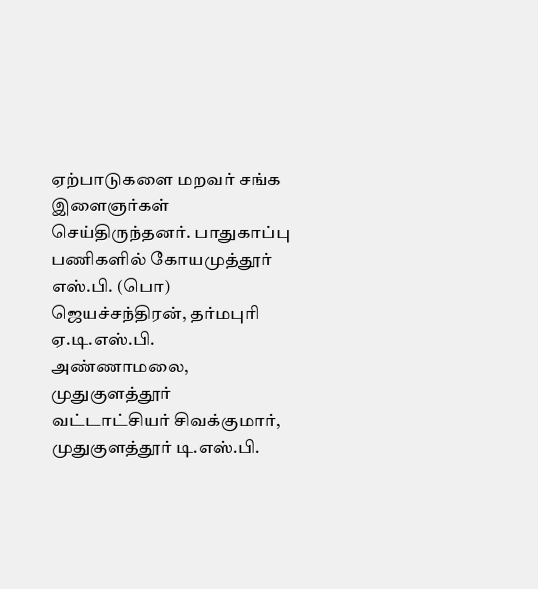ஏற்பாடுகளை மறவர் சங்க இளைஞர்கள் செய்திருந்தனர். பாதுகாப்பு பணிகளில் கோயமுத்தூர் எஸ்.பி. (பொ) ஜெயச்சந்திரன், தர்மபுரி ஏ.டி.எஸ்.பி. அண்ணாமலை, முதுகுளத்தூர் வட்டாட்சியர் சிவக்குமார், முதுகுளத்தூர் டி.எஸ்.பி.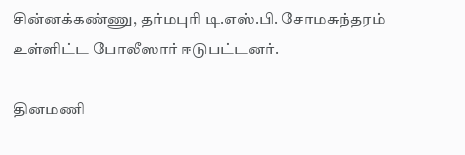சின்னக்கண்ணு, தர்மபுரி டி.எஸ்.பி. சோமசுந்தரம் உள்ளிட்ட போலீஸார் ஈடுபட்டனர்.

தினமணி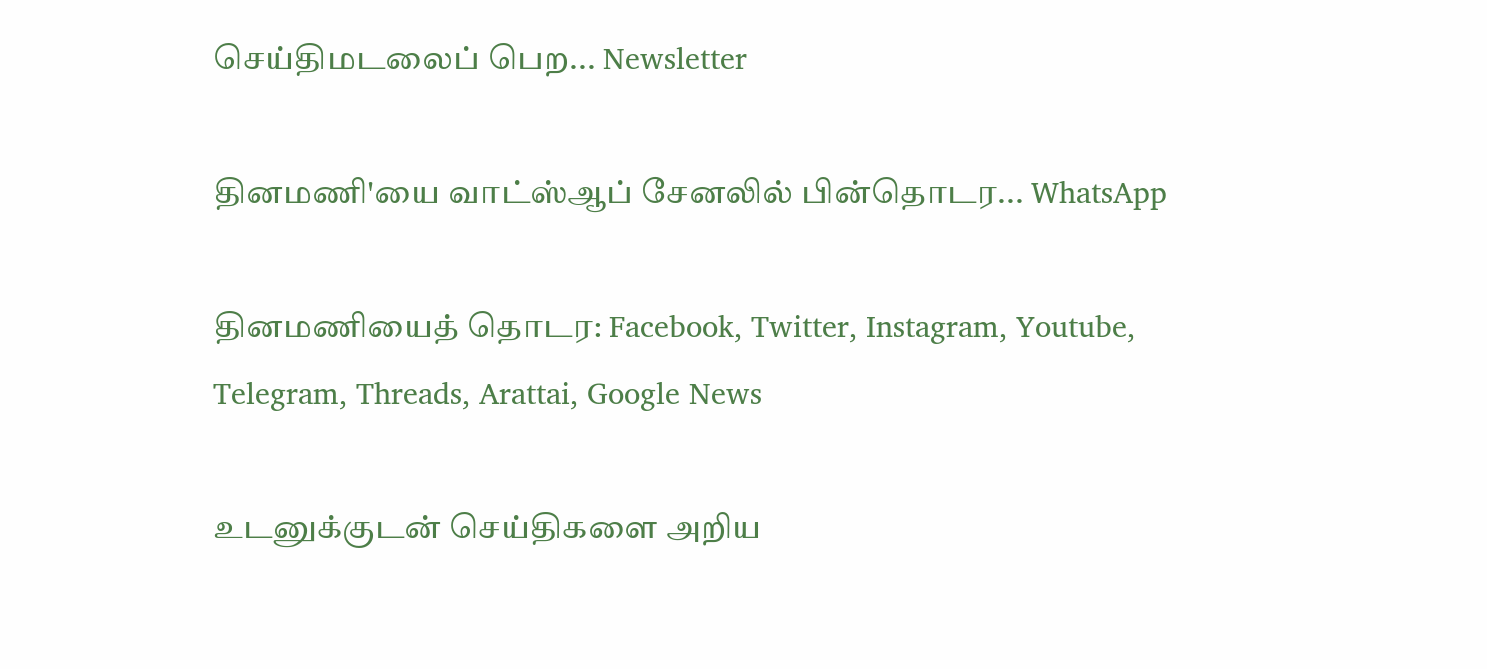செய்திமடலைப் பெற... Newsletter

தினமணி'யை வாட்ஸ்ஆப் சேனலில் பின்தொடர... WhatsApp

தினமணியைத் தொடர: Facebook, Twitter, Instagram, Youtube, Telegram, Threads, Arattai, Google News

உடனுக்குடன் செய்திகளை அறிய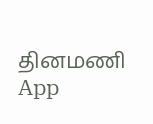தினமணி App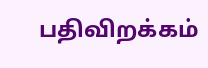பதிவிறக்கம்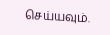செய்யவும்.